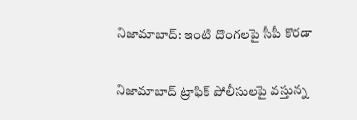నిజామాబాద్: ఇంటి దొంగలపై సీపీ కొరడా

నిజామాబాద్ ట్రాఫిక్ పోలీసులపై వస్తున్న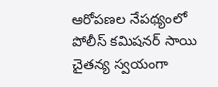ఆరోపణల నేపథ్యంలో పోలీస్ కమిషనర్ సాయి చైతన్య స్వయంగా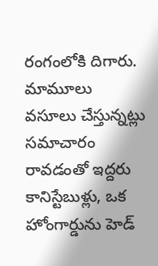రంగంలోకి దిగారు. మామూలు వసూలు చేస్తున్నట్లు సమాచారం రావడంతో ఇద్దరు కానిస్టేబుళ్లు, ఒక హోంగార్డును హెడ్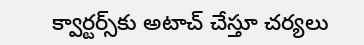క్వార్టర్స్‌కు అటాచ్ చేస్తూ చర్యలు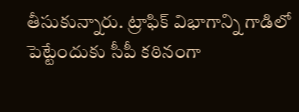తీసుకున్నారు. ట్రాఫిక్ విభాగాన్ని గాడిలో పెట్టేందుకు సీపీ కఠినంగా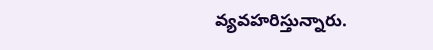వ్యవహరిస్తున్నారు.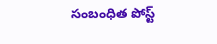సంబంధిత పోస్ట్